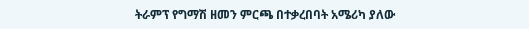ትራምፕ የግማሽ ዘመን ምርጫ በተቃረበባት አሜሪካ ያለው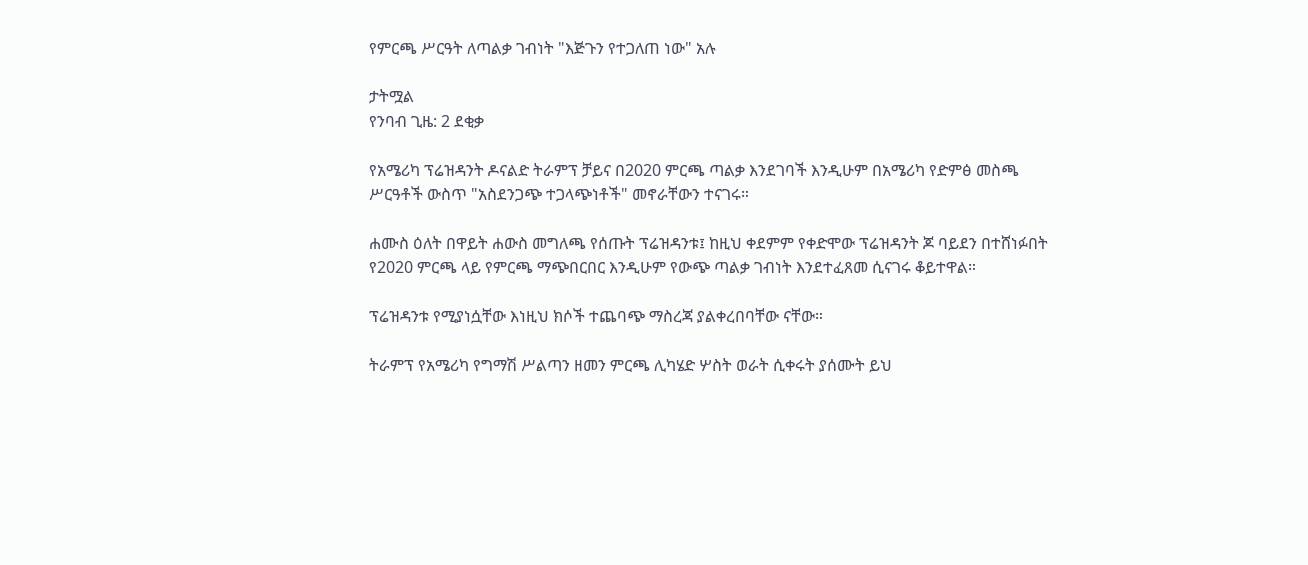የምርጫ ሥርዓት ለጣልቃ ገብነት "እጅጉን የተጋለጠ ነው" አሉ

ታትሟል
የንባብ ጊዜ: 2 ደቂቃ

የአሜሪካ ፕሬዝዳንት ዶናልድ ትራምፕ ቻይና በ2020 ምርጫ ጣልቃ እንደገባች እንዲሁም በአሜሪካ የድምፅ መስጫ ሥርዓቶች ውስጥ "አስደንጋጭ ተጋላጭነቶች" መኖራቸውን ተናገሩ።

ሐሙስ ዕለት በዋይት ሐውስ መግለጫ የሰጡት ፕሬዝዳንቱ፤ ከዚህ ቀደምም የቀድሞው ፕሬዝዳንት ጆ ባይደን በተሸነፉበት የ2020 ምርጫ ላይ የምርጫ ማጭበርበር እንዲሁም የውጭ ጣልቃ ገብነት እንደተፈጸመ ሲናገሩ ቆይተዋል።

ፕሬዝዳንቱ የሚያነሷቸው እነዚህ ክሶች ተጨባጭ ማስረጃ ያልቀረበባቸው ናቸው።

ትራምፕ የአሜሪካ የግማሽ ሥልጣን ዘመን ምርጫ ሊካሄድ ሦስት ወራት ሲቀሩት ያሰሙት ይህ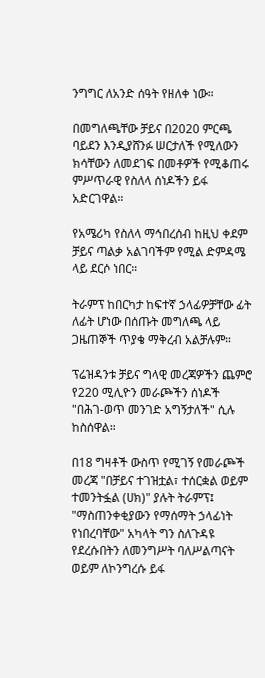ንግግር ለአንድ ሰዓት የዘለቀ ነው።

በመግለጫቸው ቻይና በ2020 ምርጫ ባይደን እንዲያሸንፉ ሠርታለች የሚለውን ክሳቸውን ለመደገፍ በመቶዎች የሚቆጠሩ ምሥጥራዊ የስለላ ሰነዶችን ይፋ አድርገዋል።

የአሜሪካ የስለላ ማኅበረሰብ ከዚህ ቀደም ቻይና ጣልቃ አልገባችም የሚል ድምዳሜ ላይ ደርሶ ነበር።

ትራምፕ ከበርካታ ከፍተኛ ኃላፊዎቻቸው ፊት ለፊት ሆነው በሰጡት መግለጫ ላይ ጋዜጠኞች ጥያቄ ማቅረብ አልቻሉም።

ፕሬዝዳንቱ ቻይና ግላዊ መረጃዎችን ጨምሮ የ220 ሚሊዮን መራጮችን ሰነዶች "በሕገ-ወጥ መንገድ አግኝታለች" ሲሉ ከስሰዋል።

በ18 ግዛቶች ውስጥ የሚገኝ የመራጮች መረጃ "በቻይና ተገዝቷል፣ ተሰርቋል ወይም ተመንትፏል (ሀክ)" ያሉት ትራምፕ፤ "ማስጠንቀቂያውን የማሰማት ኃላፊነት የነበረባቸው" አካላት ግን ስለጉዳዩ የደረሱበትን ለመንግሥት ባለሥልጣናት ወይም ለኮንግረሱ ይፋ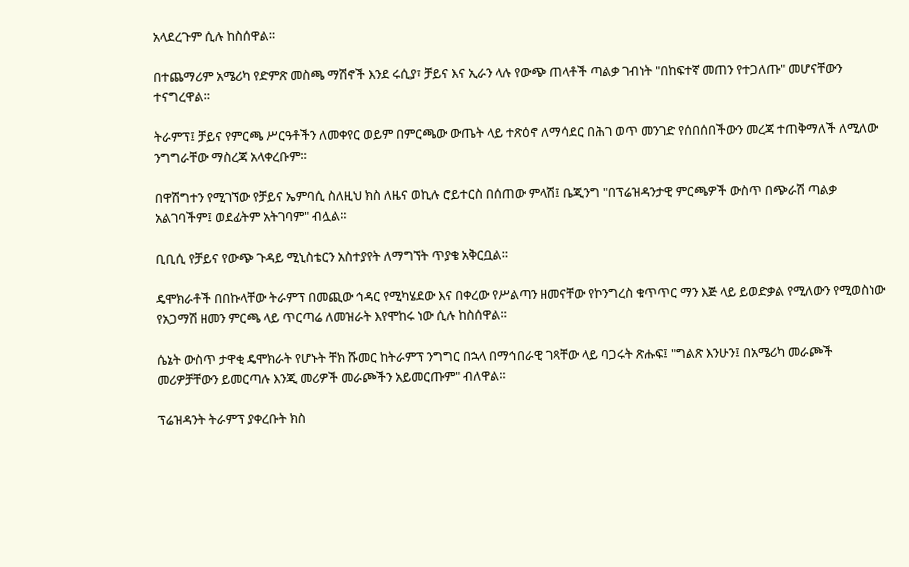አላደረጉም ሲሉ ከስሰዋል።

በተጨማሪም አሜሪካ የድምጽ መስጫ ማሽኖች እንደ ሩሲያ፣ ቻይና እና ኢራን ላሉ የውጭ ጠላቶች ጣልቃ ገብነት "በከፍተኛ መጠን የተጋለጡ" መሆናቸውን ተናግረዋል።

ትራምፕ፤ ቻይና የምርጫ ሥርዓቶችን ለመቀየር ወይም በምርጫው ውጤት ላይ ተጽዕኖ ለማሳደር በሕገ ወጥ መንገድ የሰበሰበችውን መረጃ ተጠቅማለች ለሚለው ንግግራቸው ማስረጃ አላቀረቡም።

በዋሽግተን የሚገኘው የቻይና ኤምባሲ ስለዚህ ክስ ለዜና ወኪሉ ሮይተርስ በሰጠው ምላሽ፤ ቤጂንግ "በፕሬዝዳንታዊ ምርጫዎች ውስጥ በጭራሽ ጣልቃ አልገባችም፤ ወደፊትም አትገባም" ብሏል።

ቢቢሲ የቻይና የውጭ ጉዳይ ሚኒስቴርን አስተያየት ለማግኘት ጥያቄ አቅርቧል።

ዴሞክራቶች በበኩላቸው ትራምፕ በመጪው ኅዳር የሚካሄደው እና በቀረው የሥልጣን ዘመናቸው የኮንግረስ ቁጥጥር ማን እጅ ላይ ይወድቃል የሚለውን የሚወስነው የአጋማሽ ዘመን ምርጫ ላይ ጥርጣሬ ለመዝራት እየሞከሩ ነው ሲሉ ከስሰዋል።

ሴኔት ውስጥ ታዋቂ ዴሞክራት የሆኑት ቸክ ሹመር ከትራምፕ ንግግር በኋላ በማኅበራዊ ገጻቸው ላይ ባጋሩት ጽሑፍ፤ "ግልጽ እንሁን፤ በአሜሪካ መራጮች መሪዎቻቸውን ይመርጣሉ እንጂ መሪዎች መራጮችን አይመርጡም" ብለዋል።

ፕሬዝዳንት ትራምፕ ያቀረቡት ክስ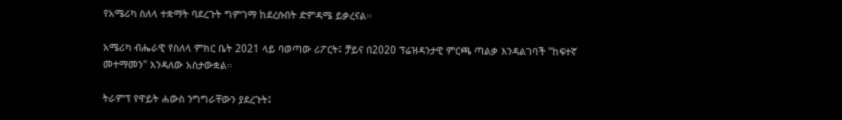የአሜሪካ ስለላ ተቋማት ባደረጉት ግምገማ ከደረሱበት ድምዳሜ ይቃረናል።

አሜሪካ ብሔራዊ የስለላ ምክር ቤት 2021 ላይ ባወጣው ሪፖርት፤ ቻይና በ2020 ፕሬዝዳንታዊ ምርጫ ጣልቃ እንዳልገባች "ከፍተኛ መተማመን" እንዳለው አስታውቋል።

ትራምፕ የዋይት ሐውስ ንግግራቸውን ያደረጉት፤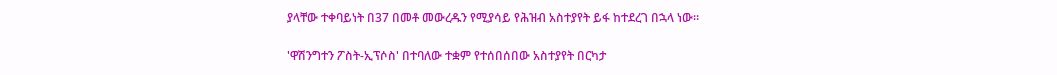ያላቸው ተቀባይነት በ37 በመቶ መውረዱን የሚያሳይ የሕዝብ አስተያየት ይፋ ከተደረገ በኋላ ነው።

'ዋሽንግተን ፖስት-ኢፕሶስ' በተባለው ተቋም የተሰበሰበው አስተያየት በርካታ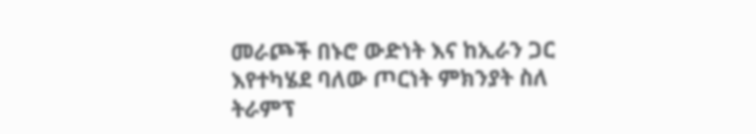መራጮች በኑሮ ውድነት እና ከኢራን ጋር እየተካሄደ ባለው ጦርነት ምክንያት ስለ ትራምፕ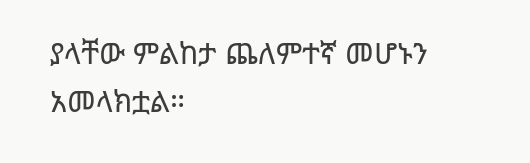ያላቸው ምልከታ ጨለምተኛ መሆኑን አመላክቷል።